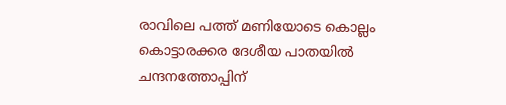രാവിലെ പത്ത് മണിയോടെ കൊല്ലം കൊട്ടാരക്കര ദേശീയ പാതയിൽ ചന്ദനത്തോപ്പിന്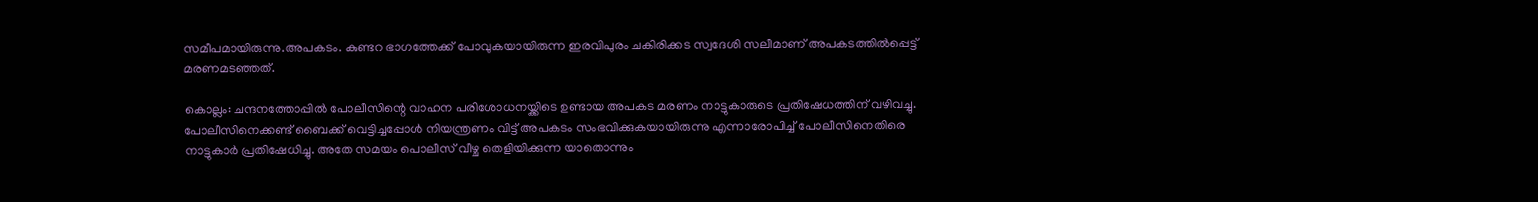സമീപമായിരുന്നു.അപകടം. കുണ്ടറ ഭാഗത്തേക്ക് പോവുകയായിരുന്ന ഇരവിപുരം ചകിരിക്കട സ്വദേശി സലീമാണ് അപകടത്തിൽപ്പെട്ട് മരണമടഞ്ഞത്.

കൊല്ലം: ചന്ദനത്തോപ്പിൽ പോലീസിന്റെ വാഹന പരിശോധനയ്ക്കിടെ ഉണ്ടായ അപകട മരണം നാട്ടുകാരുടെ പ്രതിഷേധത്തിന് വഴിവച്ചു. പോലീസിനെക്കണ്ട് ബൈക്ക് വെട്ടിച്ചപ്പോൾ നിയന്ത്രണം വിട്ട് അപകടം സംഭവിക്കുകയായിരുന്നു എന്നാരോപിച്ച് പോലീസിനെതിരെ നാട്ടുകാർ പ്രതിഷേധിച്ചു. അതേ സമയം പൊലീസ് വീഴ്ച തെളിയിക്കുന്ന യാതൊന്നും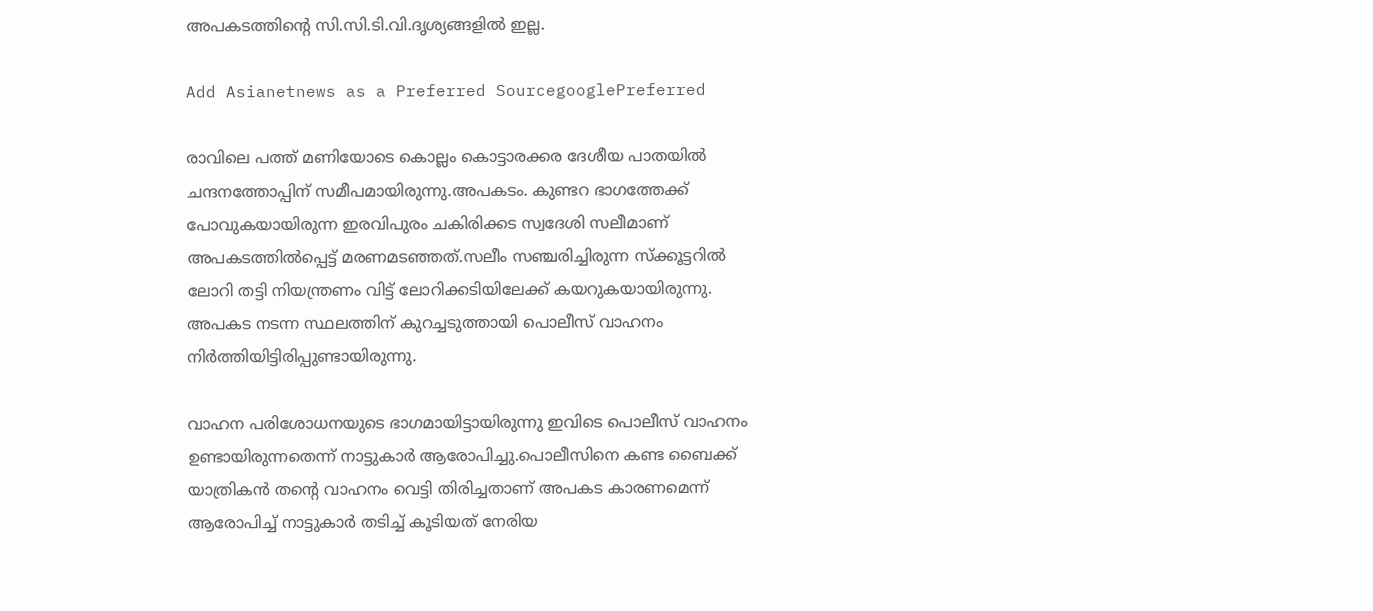അപകടത്തിന്‍റെ സി.സി.ടി.വി.ദൃശ്യങ്ങളിൽ ഇല്ല.

Add Asianetnews as a Preferred SourcegooglePreferred

രാവിലെ പത്ത് മണിയോടെ കൊല്ലം കൊട്ടാരക്കര ദേശീയ പാതയിൽ ചന്ദനത്തോപ്പിന് സമീപമായിരുന്നു.അപകടം. കുണ്ടറ ഭാഗത്തേക്ക് പോവുകയായിരുന്ന ഇരവിപുരം ചകിരിക്കട സ്വദേശി സലീമാണ് അപകടത്തിൽപ്പെട്ട് മരണമടഞ്ഞത്.സലീം സഞ്ചരിച്ചിരുന്ന സ്ക്കൂട്ടറിൽ ലോറി തട്ടി നിയന്ത്രണം വിട്ട് ലോറിക്കടിയിലേക്ക് കയറുകയായിരുന്നു. അപകട നടന്ന സ്ഥലത്തിന് കുറച്ചടുത്തായി പൊലീസ് വാഹനം നിർത്തിയിട്ടിരിപ്പുണ്ടായിരുന്നു.

വാഹന പരിശോധനയുടെ ഭാഗമായിട്ടായിരുന്നു ഇവിടെ പൊലീസ് വാഹനം ഉണ്ടായിരുന്നതെന്ന് നാട്ടുകാർ ആരോപിച്ചു.പൊലീസിനെ കണ്ട ബൈക്ക് യാത്രികൻ തന്‍റെ വാഹനം വെട്ടി തിരിച്ചതാണ് അപകട കാരണമെന്ന് ആരോപിച്ച് നാട്ടുകാർ തടിച്ച് കൂടിയത് നേരിയ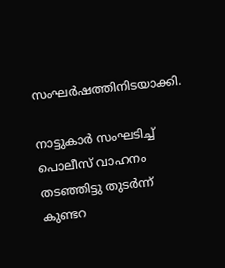സംഘർഷത്തിനിടയാക്കി.

നാട്ടുകാർ സംഘടിച്ച് പൊലീസ് വാഹനം തടഞ്ഞിട്ടു തുടർന്ന് കുണ്ടറ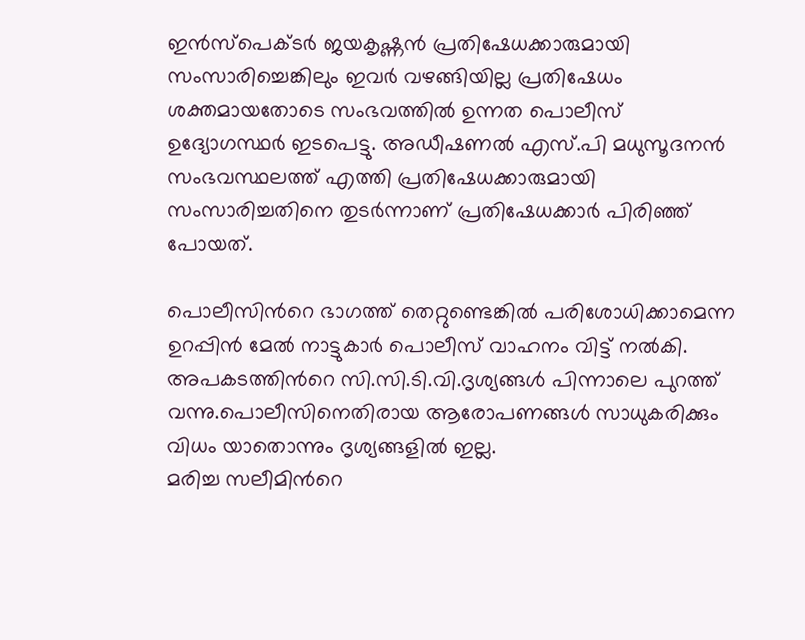ഇൻസ്പെക്ടർ ജയകൃഷ്ണൻ പ്രതിഷേധക്കാരുമായി സംസാരിച്ചെങ്കിലും ഇവർ വഴങ്ങിയില്ല പ്രതിഷേധം ശക്തമായതോടെ സംഭവത്തിൽ ഉന്നത പൊലീസ് ഉദ്യോഗസ്ഥർ ഇടപെട്ടു. അഡീഷണൽ എസ്.പി മധുസൂദനൻ
സംഭവസ്ഥലത്ത് എത്തി പ്രതിഷേധക്കാരുമായി സംസാരിച്ചതിനെ തുടർന്നാണ് പ്രതിഷേധക്കാർ പിരിഞ്ഞ് പോയത്.

പൊലീസിന്‍റെ ഭാഗത്ത് തെറ്റുണ്ടെങ്കിൽ പരിശോധിക്കാമെന്ന ഉറപ്പിൻ മേൽ നാട്ടുകാർ പൊലീസ് വാഹനം വിട്ട് നൽകി. അപകടത്തിന്‍റെ സി.സി.ടി.വി.ദൃശ്യങ്ങൾ പിന്നാലെ പുറത്ത് വന്നു.പൊലീസിനെതിരായ ആരോപണങ്ങൾ സാധുകരിക്കും വിധം യാതൊന്നും ദൃശ്യങ്ങളിൽ ഇല്ല.
മരിച്ച സലീമിന്‍റെ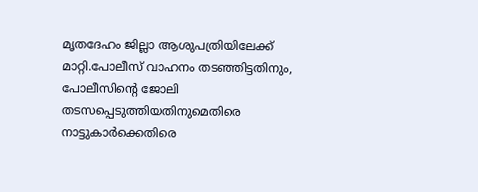മൃതദേഹം ജില്ലാ ആശുപത്രിയിലേക്ക് മാറ്റി.പോലീസ് വാഹനം തടഞ്ഞിട്ടതിനും, പോലീസിന്‍റെ ജോലി തടസപ്പെടുത്തിയതിനുമെതിരെ നാട്ടുകാർക്കെതിരെ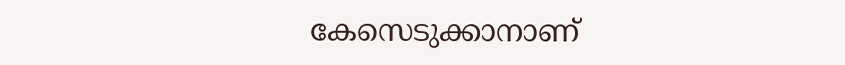കേസെടുക്കാനാണ്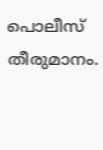പൊലീസ് തീരുമാനം.